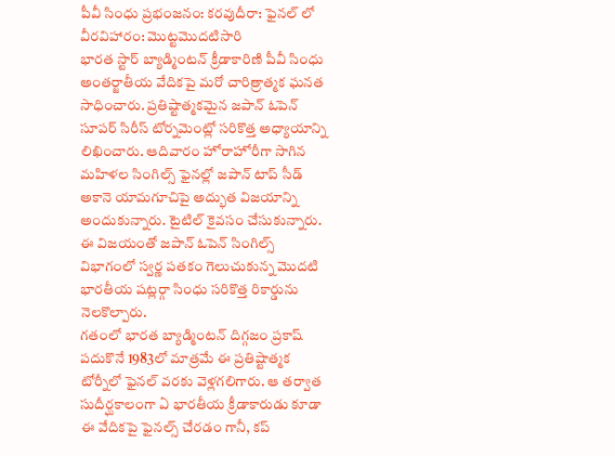పీవీ సింధు ప్రభంజనం: కరవుదీరా: ఫైనల్ లో వీరవిహారం: మొట్టమొదటిసారి
భారత స్టార్ బ్యాడ్మింటన్ క్రీడాకారిణి పీవీ సింధు అంతర్జాతీయ వేదికపై మరో చారిత్రాత్మక ఘనత సాధించారు. ప్రతిష్టాత్మకమైన జపాన్ ఓపెన్ సూపర్ సిరీస్ టోర్నమెంట్లో సరికొత్త అధ్యాయాన్ని లిఖించారు. ఆదివారం హోరాహోరీగా సాగిన మహిళల సింగిల్స్ ఫైనల్లో జపాన్ టాప్ సీడ్ అకానె యామగూచిపై అద్భుత విజయాన్ని అందుకున్నారు. టైటిల్ కైవసం చేసుకున్నారు. ఈ విజయంతో జపాన్ ఓపెన్ సింగిల్స్ విభాగంలో స్వర్ణ పతకం గెలుచుకున్న మొదటి భారతీయ షట్లర్గా సింధు సరికొత్త రికార్డును నెలకొల్పారు.
గతంలో భారత బ్యాడ్మింటన్ దిగ్గజం ప్రకాష్ పదుకొనే 1983లో మాత్రమే ఈ ప్రతిష్టాత్మక టోర్నీలో ఫైనల్ వరకు వెళ్లగలిగారు. ఆ తర్వాత సుదీర్ఘకాలంగా ఏ భారతీయ క్రీడాకారుడు కూడా ఈ వేదికపై ఫైనల్స్ చేరడం గానీ, కప్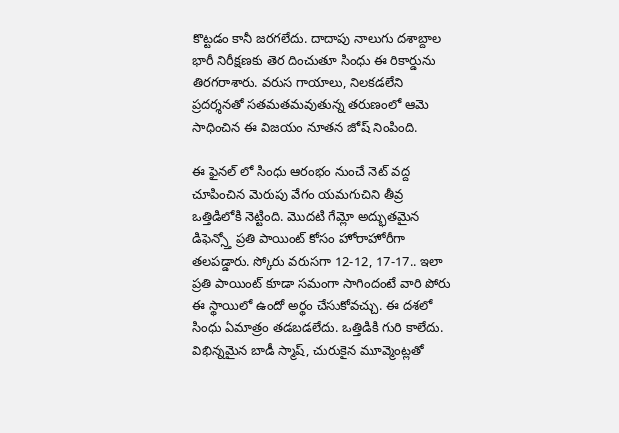కొట్టడం కానీ జరగలేదు. దాదాపు నాలుగు దశాబ్దాల భారీ నిరీక్షణకు తెర దించుతూ సింధు ఈ రికార్డును తిరగరాశారు. వరుస గాయాలు, నిలకడలేని ప్రదర్శనతో సతమతమవుతున్న తరుణంలో ఆమె సాధించిన ఈ విజయం నూతన జోష్ నింపింది.

ఈ ఫైనల్ లో సింధు ఆరంభం నుంచే నెట్ వద్ద చూపించిన మెరుపు వేగం యమగుచిని తీవ్ర ఒత్తిడిలోకి నెట్టింది. మొదటి గేమ్లో అద్భుతమైన డిఫెన్స్తో ప్రతి పాయింట్ కోసం హోరాహోరీగా తలపడ్డారు. స్కోరు వరుసగా 12-12, 17-17.. ఇలా ప్రతి పాయింట్ కూడా సమంగా సాగిందంటే వారి పోరు ఈ స్థాయిలో ఉందో అర్థం చేసుకోవచ్చు. ఈ దశలో సింధు ఏమాత్రం తడబడలేదు. ఒత్తిడికి గురి కాలేదు. విభిన్నమైన బాడీ స్మాష్, చురుకైన మూవ్మెంట్లతో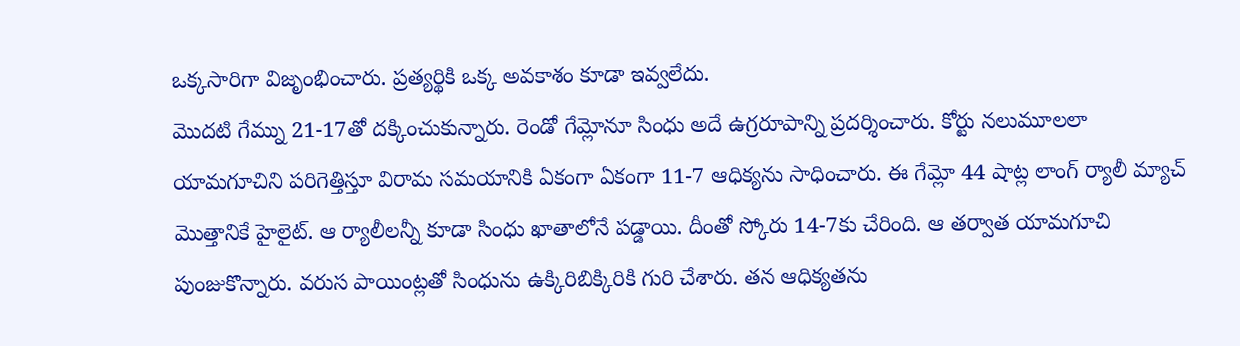ఒక్కసారిగా విజృంభించారు. ప్రత్యర్థికి ఒక్క అవకాశం కూడా ఇవ్వలేదు.
మొదటి గేమ్ను 21-17తో దక్కించుకున్నారు. రెండో గేమ్లోనూ సింధు అదే ఉగ్రరూపాన్ని ప్రదర్శించారు. కోర్టు నలుమూలలా యామగూచిని పరిగెత్తిస్తూ విరామ సమయానికి ఏకంగా ఏకంగా 11-7 ఆధిక్యను సాధించారు. ఈ గేమ్లో 44 షాట్ల లాంగ్ ర్యాలీ మ్యాచ్ మొత్తానికే హైలైట్. ఆ ర్యాలీలన్నీ కూడా సింధు ఖాతాలోనే పడ్డాయి. దీంతో స్కోరు 14-7కు చేరింది. ఆ తర్వాత యామగూచి పుంజుకొన్నారు. వరుస పాయింట్లతో సింధును ఉక్కిరిబిక్కిరికి గురి చేశారు. తన ఆధిక్యతను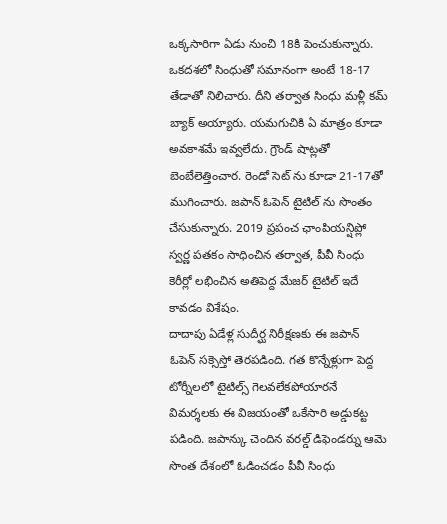ఒక్కసారిగా ఏడు నుంచి 18కి పెంచుకున్నారు.
ఒకదశలో సింధుతో సమానంగా అంటే 18-17 తేడాతో నిలిచారు. దీని తర్వాత సింధు మళ్లీ కమ్ బ్యాక్ అయ్యారు. యమగుచికి ఏ మాత్రం కూడా అవకాశమే ఇవ్వలేదు. గ్రౌండ్ షాట్లతో బెంబేలెత్తించార. రెండో సెట్ ను కూడా 21-17తో ముగించారు. జపాన్ ఓపెన్ టైటిల్ ను సొంతం చేసుకున్నారు. 2019 ప్రపంచ ఛాంపియన్షిప్లో స్వర్ణ పతకం సాధించిన తర్వాత, పీవీ సింధు కెరీర్లో లభించిన అతిపెద్ద మేజర్ టైటిల్ ఇదే కావడం విశేషం.
దాదాపు ఏడేళ్ల సుదీర్ఘ నిరీక్షణకు ఈ జపాన్ ఓపెన్ సక్సెస్తో తెరపడింది. గత కొన్నేళ్లుగా పెద్ద టోర్నీలలో టైటిల్స్ గెలవలేకపోయారనే విమర్శలకు ఈ విజయంతో ఒకేసారి అడ్డుకట్ట పడింది. జపాన్కు చెందిన వరల్డ్ డిఫెండర్ను ఆమె సొంత దేశంలో ఓడించడం పీవీ సింధు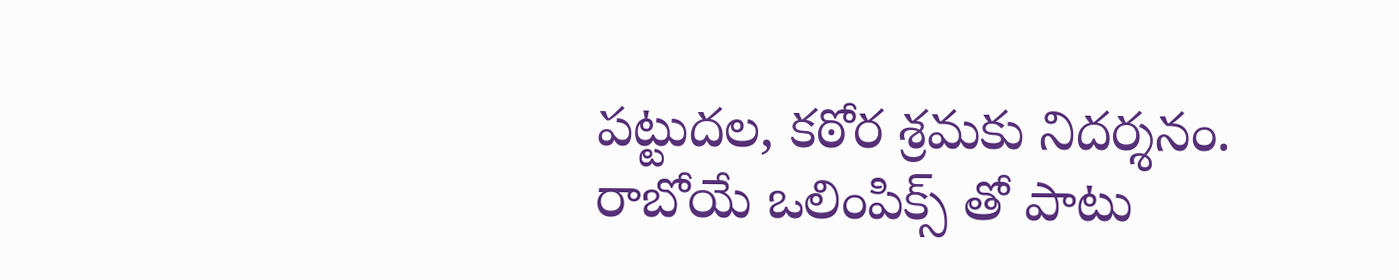పట్టుదల, కఠోర శ్రమకు నిదర్శనం. రాబోయే ఒలింపిక్స్ తో పాటు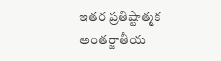ఇతర ప్రతిష్టాత్మక అంతర్జాతీయ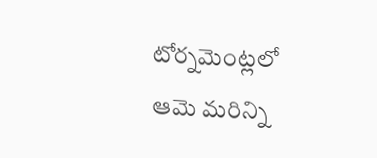టోర్నమెంట్లలో ఆమె మరిన్ని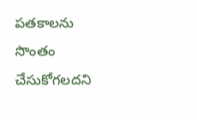పతకాలను సొంతం చేసుకోగలదని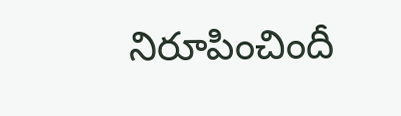నిరూపించిందీ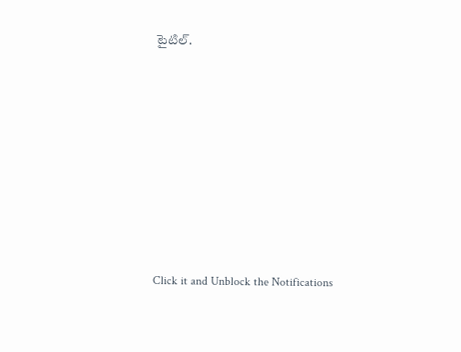టైటిల్.













Click it and Unblock the Notifications